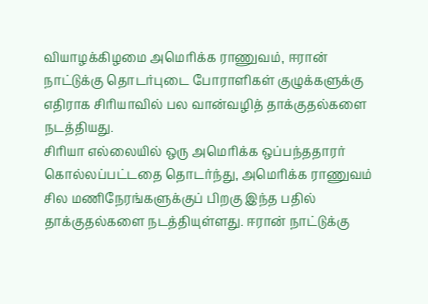வியாழக்கிழமை அமெரிக்க ராணுவம், ஈரான் நாட்டுக்கு தொடர்புடை போராளிகள் குழுக்களுக்கு எதிராக சிரியாவில் பல வான்வழித் தாக்குதல்களை நடத்தியது.
சிரியா எல்லையில் ஒரு அமெரிக்க ஒப்பந்ததாரர் கொல்லப்பட்டதை தொடர்ந்து, அமெரிக்க ராணுவம் சில மணிநேரங்களுக்குப் பிறகு இந்த பதில் தாக்குதல்களை நடத்தியுள்ளது. ஈரான் நாட்டுக்கு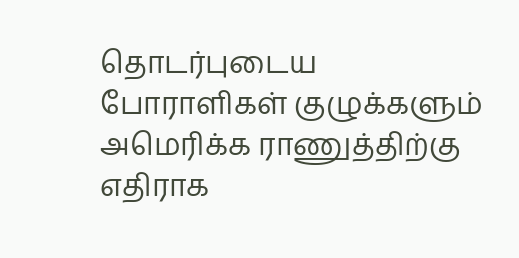தொடர்புடைய போராளிகள் குழுக்களும் அமெரிக்க ராணுத்திற்கு எதிராக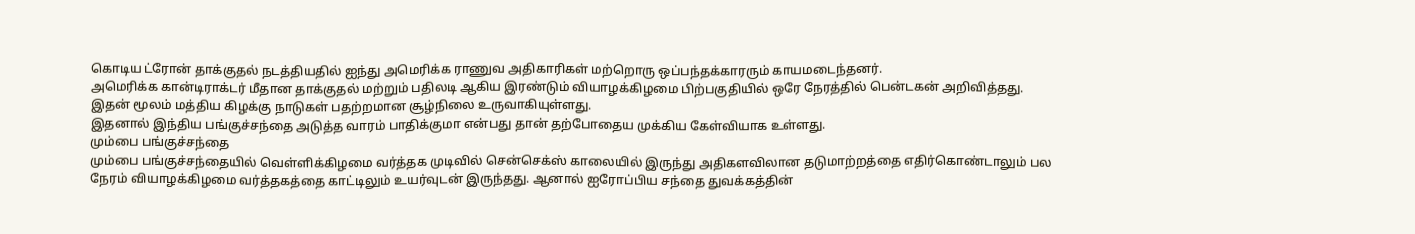கொடிய ட்ரோன் தாக்குதல் நடத்தியதில் ஐந்து அமெரிக்க ராணுவ அதிகாரிகள் மற்றொரு ஒப்பந்தக்காரரும் காயமடைந்தனர்.
அமெரிக்க கான்டிராக்டர் மீதான தாக்குதல் மற்றும் பதிலடி ஆகிய இரண்டும் வியாழக்கிழமை பிற்பகுதியில் ஒரே நேரத்தில் பென்டகன் அறிவித்தது. இதன் மூலம் மத்திய கிழக்கு நாடுகள் பதற்றமான சூழ்நிலை உருவாகியுள்ளது.
இதனால் இந்திய பங்குச்சந்தை அடுத்த வாரம் பாதிக்குமா என்பது தான் தற்போதைய முக்கிய கேள்வியாக உள்ளது.
மும்பை பங்குச்சந்தை
மும்பை பங்குச்சந்தையில் வெள்ளிக்கிழமை வர்த்தக முடிவில் சென்செக்ஸ் காலையில் இருந்து அதிகளவிலான தடுமாற்றத்தை எதிர்கொண்டாலும் பல நேரம் வியாழக்கிழமை வர்த்தகத்தை காட்டிலும் உயர்வுடன் இருந்தது. ஆனால் ஐரோப்பிய சந்தை துவக்கத்தின்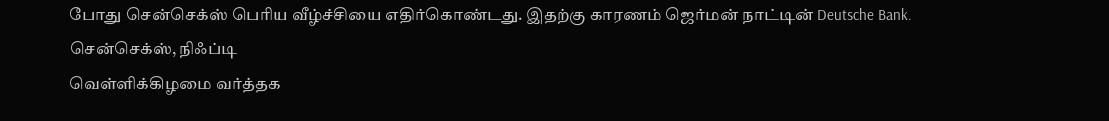போது சென்செக்ஸ் பெரிய வீழ்ச்சியை எதிர்கொண்டது. இதற்கு காரணம் ஜெர்மன் நாட்டின் Deutsche Bank.
சென்செக்ஸ், நிஃப்டி
வெள்ளிக்கிழமை வர்த்தக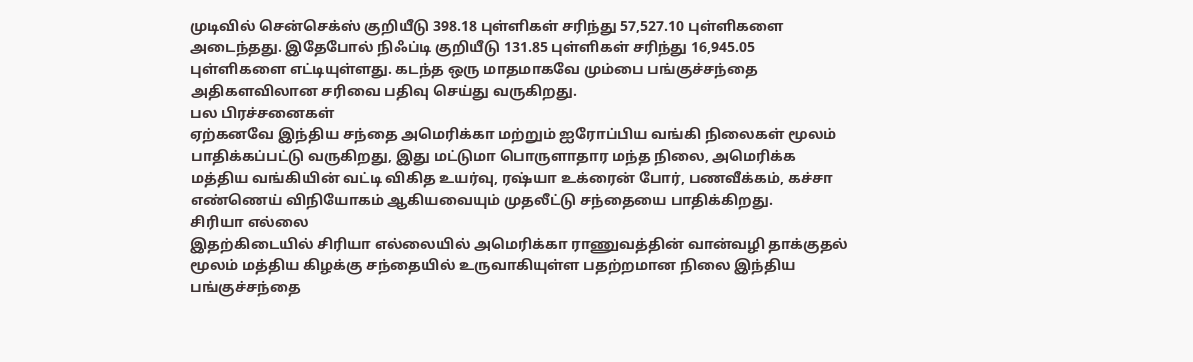முடிவில் சென்செக்ஸ் குறியீடு 398.18 புள்ளிகள் சரிந்து 57,527.10 புள்ளிகளை அடைந்தது. இதேபோல் நிஃப்டி குறியீடு 131.85 புள்ளிகள் சரிந்து 16,945.05 புள்ளிகளை எட்டியுள்ளது. கடந்த ஒரு மாதமாகவே மும்பை பங்குச்சந்தை அதிகளவிலான சரிவை பதிவு செய்து வருகிறது.
பல பிரச்சனைகள்
ஏற்கனவே இந்திய சந்தை அமெரிக்கா மற்றும் ஐரோப்பிய வங்கி நிலைகள் மூலம் பாதிக்கப்பட்டு வருகிறது, இது மட்டுமா பொருளாதார மந்த நிலை, அமெரிக்க மத்திய வங்கியின் வட்டி விகித உயர்வு, ரஷ்யா உக்ரைன் போர், பணவீக்கம், கச்சா எண்ணெய் விநியோகம் ஆகியவையும் முதலீட்டு சந்தையை பாதிக்கிறது.
சிரியா எல்லை
இதற்கிடையில் சிரியா எல்லையில் அமெரிக்கா ராணுவத்தின் வான்வழி தாக்குதல் மூலம் மத்திய கிழக்கு சந்தையில் உருவாகியுள்ள பதற்றமான நிலை இந்திய பங்குச்சந்தை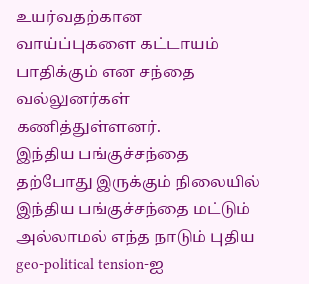உயர்வதற்கான வாய்ப்புகளை கட்டாயம் பாதிக்கும் என சந்தை வல்லுனர்கள் கணித்துள்ளனர்.
இந்திய பங்குச்சந்தை
தற்போது இருக்கும் நிலையில் இந்திய பங்குச்சந்தை மட்டும் அல்லாமல் எந்த நாடும் புதிய geo-political tension-ஐ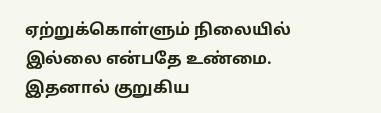ஏற்றுக்கொள்ளும் நிலையில் இல்லை என்பதே உண்மை. இதனால் குறுகிய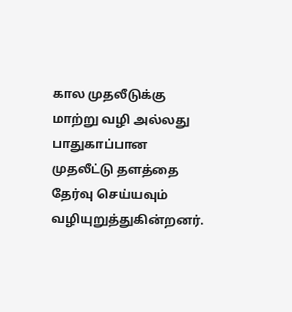கால முதலீடுக்கு மாற்று வழி அல்லது பாதுகாப்பான முதலீட்டு தளத்தை தேர்வு செய்யவும் வழியுறுத்துகின்றனர்.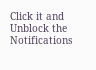Click it and Unblock the Notifications